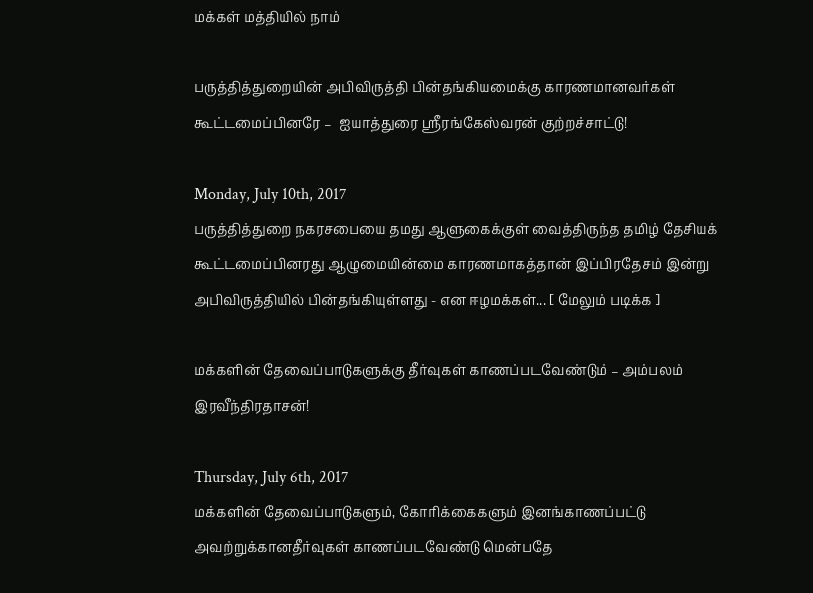மக்கள் மத்தியில் நாம்

பருத்தித்துறையின் அபிவிருத்தி பின்தங்கியமைக்கு காரணமானவர்கள் கூட்டமைப்பினரே –  ஐயாத்துரை ஶ்ரீரங்கேஸ்வரன் குற்றச்சாட்டு!

Monday, July 10th, 2017
பருத்தித்துறை நகரசபையை தமது ஆளுகைக்குள் வைத்திருந்த தமிழ் தேசியக் கூட்டமைப்பினரது ஆழுமையின்மை காரணமாகத்தான் இப்பிரதேசம் இன்று  அபிவிருத்தியில் பின்தங்கியுள்ளது - என ஈழமக்கள்... [ மேலும் படிக்க ]

மக்களின் தேவைப்பாடுகளுக்கு தீர்வுகள் காணப்படவேண்டும் – அம்பலம் இரவீந்திரதாசன்!

Thursday, July 6th, 2017
மக்களின் தேவைப்பாடுகளும், கோரிக்கைகளும் இனங்காணப்பட்டு அவற்றுக்கானதீர்வுகள் காணப்படவேண்டு மென்பதே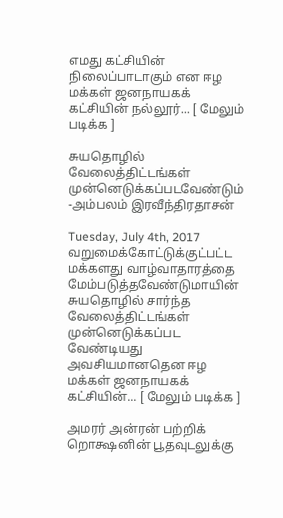எமது கட்சியின் நிலைப்பாடாகும் என ஈழ மக்கள் ஜனநாயகக் கட்சியின் நல்லூர்... [ மேலும் படிக்க ]

சுயதொழில் வேலைத்திட்டங்கள் முன்னெடுக்கப்படவேண்டும் -அம்பலம் இரவீந்திரதாசன்

Tuesday, July 4th, 2017
வறுமைக்கோட்டுக்குட்பட்ட மக்களது வாழ்வாதாரத்தை மேம்படுத்தவேண்டுமாயின்  சுயதொழில் சார்ந்த வேலைத்திட்டங்கள் முன்னெடுக்கப்பட வேண்டியது அவசியமானதென ஈழ மக்கள் ஜனநாயகக் கட்சியின்... [ மேலும் படிக்க ]

அமரர் அன்ரன் பற்றிக் றொக்ஷனின் பூதவுடலுக்கு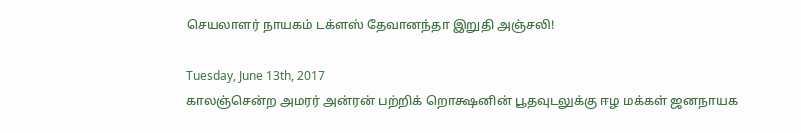செயலாளர் நாயகம் டக்ளஸ் தேவானந்தா இறுதி அஞ்சலி!

Tuesday, June 13th, 2017
காலஞ்சென்ற அமரர் அன்ரன் பற்றிக் றொக்ஷனின் பூதவுடலுக்கு ஈழ மக்கள் ஜனநாயக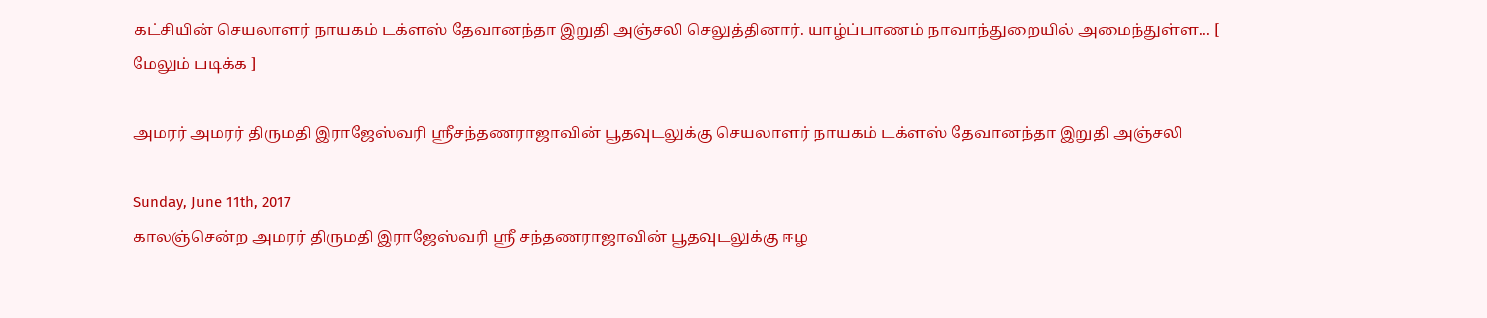கட்சியின் செயலாளர் நாயகம் டக்ளஸ் தேவானந்தா இறுதி அஞ்சலி செலுத்தினார். யாழ்ப்பாணம் நாவாந்துறையில் அமைந்துள்ள... [ மேலும் படிக்க ]

அமரர் அமரர் திருமதி இராஜேஸ்வரி ஶ்ரீசந்தணராஜாவின் பூதவுடலுக்கு செயலாளர் நாயகம் டக்ளஸ் தேவானந்தா இறுதி அஞ்சலி

Sunday, June 11th, 2017
காலஞ்சென்ற அமரர் திருமதி இராஜேஸ்வரி ஶ்ரீ சந்தணராஜாவின் பூதவுடலுக்கு ஈழ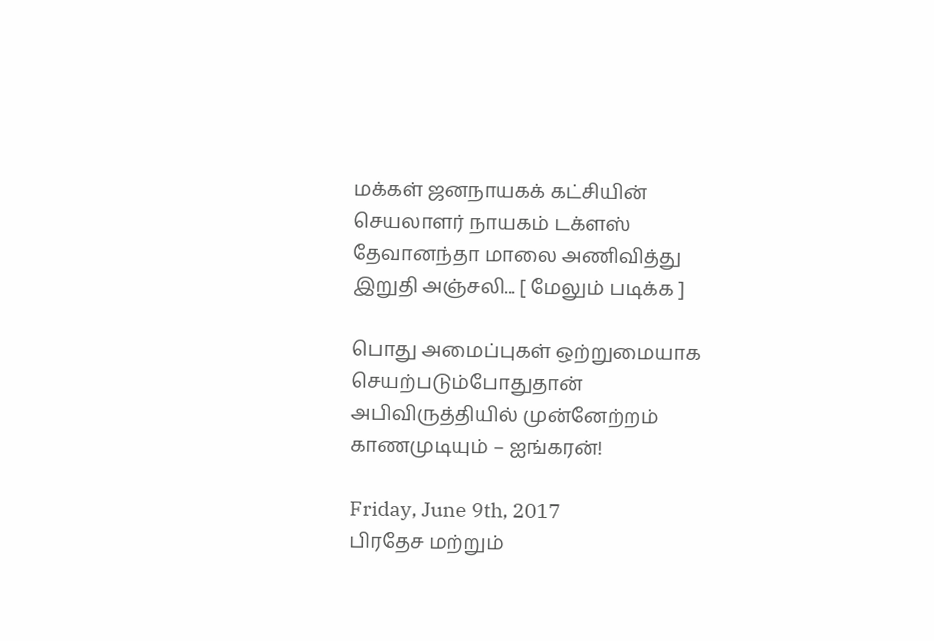மக்கள் ஜனநாயகக் கட்சியின் செயலாளர் நாயகம் டக்ளஸ் தேவானந்தா மாலை அணிவித்து இறுதி அஞ்சலி... [ மேலும் படிக்க ]

பொது அமைப்புகள் ஒற்றுமையாக செயற்படும்போதுதான் அபிவிருத்தியில் முன்னேற்றம் காணமுடியும் – ஐங்கரன்!

Friday, June 9th, 2017
பிரதேச மற்றும்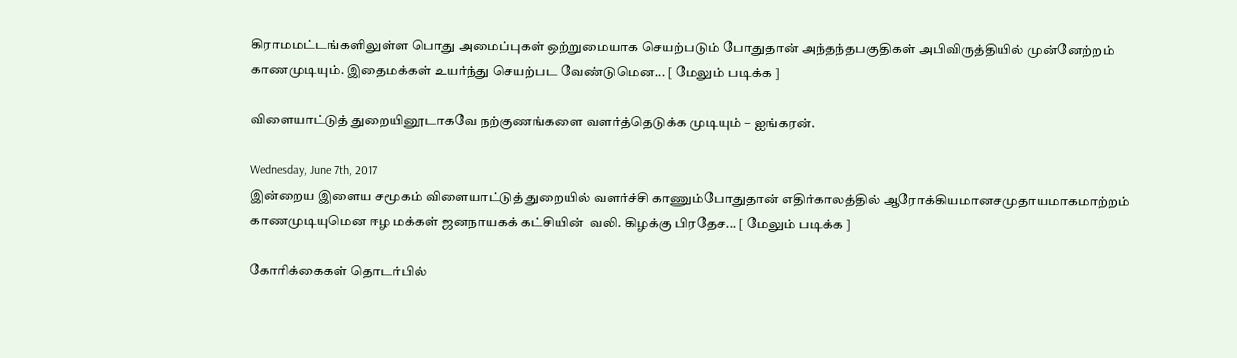கிராமமட்டங்களிலுள்ள பொது அமைப்புகள் ஒற்றுமையாக செயற்படும் போதுதான் அந்தந்தபகுதிகள் அபிவிருத்தியில் முன்னேற்றம் காணமுடியும். இதைமக்கள் உயர்ந்து செயற்பட வேண்டுமென... [ மேலும் படிக்க ]

விளையாட்டுத் துறையினூடாகவே நற்குணங்களை வளர்த்தெடுக்க முடியும் – ஐங்கரன்.

Wednesday, June 7th, 2017
இன்றைய இளைய சமூகம் விளையாட்டுத் துறையில் வளர்ச்சி காணும்போதுதான் எதிர்காலத்தில் ஆரோக்கியமானசமுதாயமாகமாற்றம் காணமுடியுமென ஈழ மக்கள் ஜனநாயகக் கட்சியின்  வலி. கிழக்கு பிரதேச... [ மேலும் படிக்க ]

கோரிக்கைகள் தொடர்பில்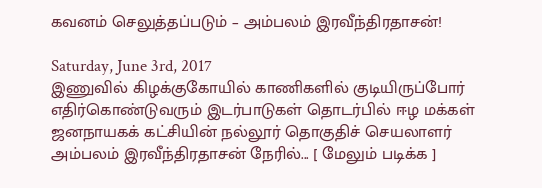கவனம் செலுத்தப்படும் – அம்பலம் இரவீந்திரதாசன்!

Saturday, June 3rd, 2017
இணுவில் கிழக்குகோயில் காணிகளில் குடியிருப்போர் எதிர்கொண்டுவரும் இடர்பாடுகள் தொடர்பில் ஈழ மக்கள் ஜனநாயகக் கட்சியின் நல்லூர் தொகுதிச் செயலாளர் அம்பலம் இரவீந்திரதாசன் நேரில்... [ மேலும் படிக்க ]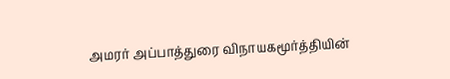அமரர் அப்பாத்துரை விநாயகமூர்த்தியின்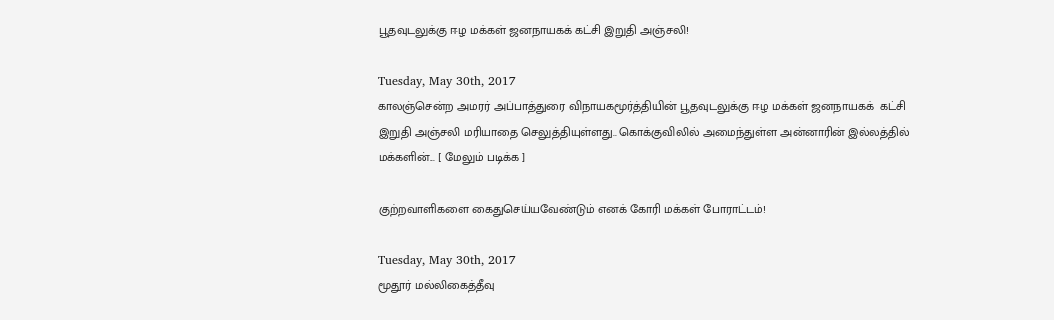பூதவுடலுக்கு ஈழ மக்கள் ஜனநாயகக் கட்சி இறுதி அஞ்சலி!

Tuesday, May 30th, 2017
காலஞ்சென்ற அமரர் அப்பாத்துரை விநாயகமூர்த்தியின் பூதவுடலுக்கு ஈழ மக்கள் ஜனநாயகக்  கட்சி இறுதி அஞ்சலி மரியாதை செலுத்தியுள்ளது.. கொக்குவிலில் அமைந்துள்ள அன்னாரின் இல்லத்தில் மக்களின்... [ மேலும் படிக்க ]

குற்றவாளிகளை கைதுசெய்யவேண்டும் எனக் கோரி மக்கள் போராட்டம்!

Tuesday, May 30th, 2017
மூதூர் மல்லிகைத்தீவு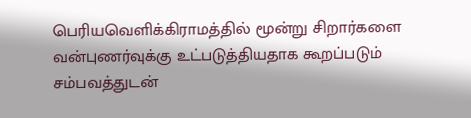பெரியவெளிக்கிராமத்தில் மூன்று சிறார்களை வன்புணர்வுக்கு உட்படுத்தியதாக கூறப்படும் சம்பவத்துடன்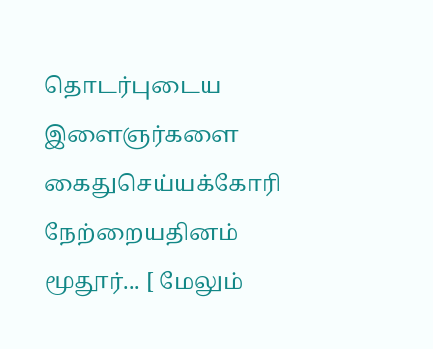தொடர்புடைய இளைஞர்களை கைதுசெய்யக்கோரி நேற்றையதினம் மூதூர்... [ மேலும்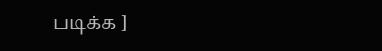படிக்க ]